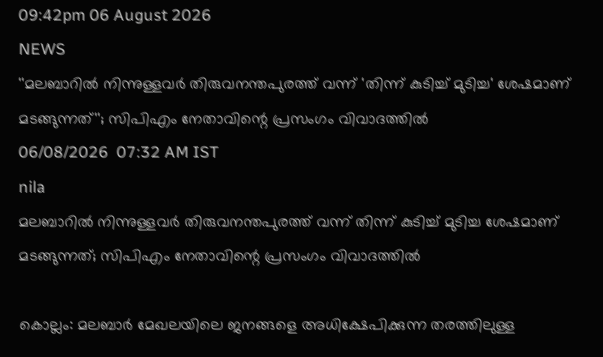09:42pm 06 August 2026
NEWS
''മലബാറിൽ നിന്നുള്ളവർ തിരുവനന്തപുരത്ത് വന്ന് 'തിന്ന് കുടിച്ച് മുടിച്ച' ശേഷമാണ് മടങ്ങുന്നത്''; സിപിഎം നേതാവിന്റെ പ്രസംഗം വിവാദത്തിൽ
06/08/2026  07:32 AM IST
nila
മലബാറിൽ നിന്നുള്ളവർ തിരുവനന്തപുരത്ത് വന്ന് തിന്ന് കുടിച്ച് മുടിച്ച ശേഷമാണ് മടങ്ങുന്നത്; സിപിഎം നേതാവിന്റെ പ്രസംഗം വിവാദത്തിൽ

കൊല്ലം: മലബാർ മേഖലയിലെ ജനങ്ങളെ അധിക്ഷേപിക്കുന്ന തരത്തിലുള്ള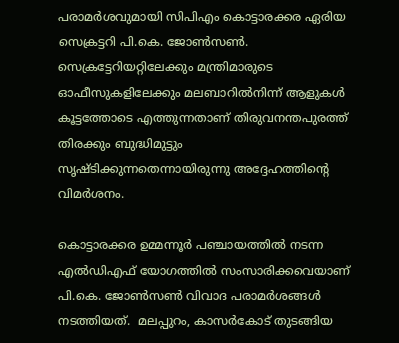പരാമർശവുമായി സിപിഎം കൊട്ടാരക്കര ഏരിയ സെക്രട്ടറി പി.കെ. ജോൺസൺ. സെക്രട്ടേറിയറ്റിലേക്കും മന്ത്രിമാരുടെ ഓഫീസുകളിലേക്കും മലബാറിൽനിന്ന് ആളുകൾ കൂട്ടത്തോടെ എത്തുന്നതാണ് തിരുവനന്തപുരത്ത് തിരക്കും ബുദ്ധിമുട്ടും സൃഷ്ടിക്കുന്നതെന്നായിരുന്നു അദ്ദേഹത്തിന്റെ വിമർശനം.

കൊട്ടാരക്കര ഉമ്മന്നൂർ പഞ്ചായത്തിൽ നടന്ന എൽഡിഎഫ് യോഗത്തിൽ സംസാരിക്കവെയാണ് പി.കെ. ജോൺസൺ വിവാദ പരാമർശങ്ങൾ നടത്തിയത്.  മലപ്പുറം, കാസർകോട് തുടങ്ങിയ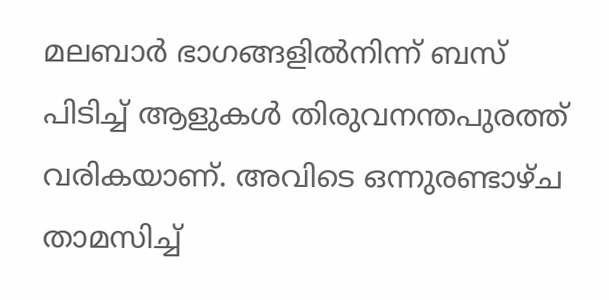മലബാർ ഭാഗങ്ങളിൽനിന്ന് ബസ് പിടിച്ച് ആളുകൾ തിരുവനന്തപുരത്ത് വരികയാണ്. അവിടെ ഒന്നുരണ്ടാഴ്ച താമസിച്ച്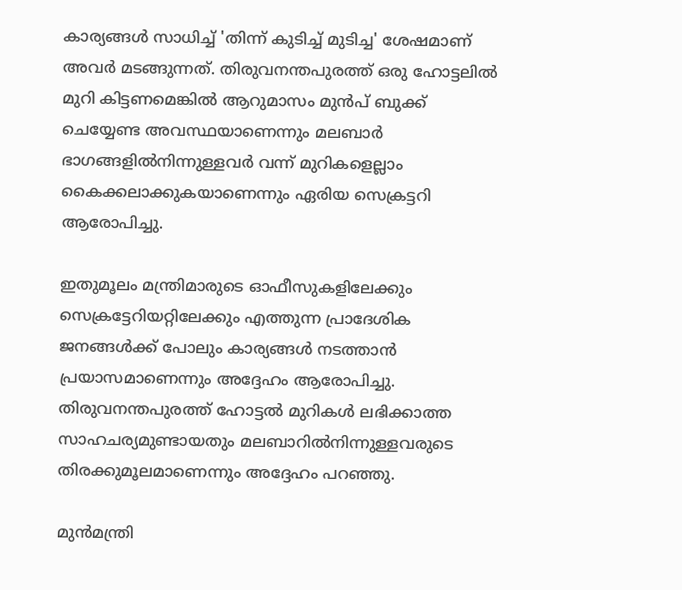കാര്യങ്ങൾ സാധിച്ച് 'തിന്ന് കുടിച്ച് മുടിച്ച' ശേഷമാണ് അവർ മടങ്ങുന്നത്. തിരുവനന്തപുരത്ത് ഒരു ഹോട്ടലിൽ മുറി കിട്ടണമെങ്കിൽ ആറുമാസം മുൻപ് ബുക്ക് ചെയ്യേണ്ട അവസ്ഥയാണെന്നും മലബാർ ഭാഗങ്ങളിൽനിന്നുള്ളവർ വന്ന് മുറികളെല്ലാം കൈക്കലാക്കുകയാണെന്നും ഏരിയ സെക്രട്ടറി ആരോപിച്ചു.

ഇതുമൂലം മന്ത്രിമാരുടെ ഓഫീസുകളിലേക്കും സെക്രട്ടേറിയറ്റിലേക്കും എത്തുന്ന പ്രാദേശിക ജനങ്ങൾക്ക് പോലും കാര്യങ്ങൾ നടത്താൻ പ്രയാസമാണെന്നും അദ്ദേഹം ആരോപിച്ചു. തിരുവനന്തപുരത്ത് ഹോട്ടൽ മുറികൾ ലഭിക്കാത്ത സാഹചര്യമുണ്ടായതും മലബാറിൽനിന്നുള്ളവരുടെ തിരക്കുമൂലമാണെന്നും അദ്ദേഹം പറഞ്ഞു.

മുൻമന്ത്രി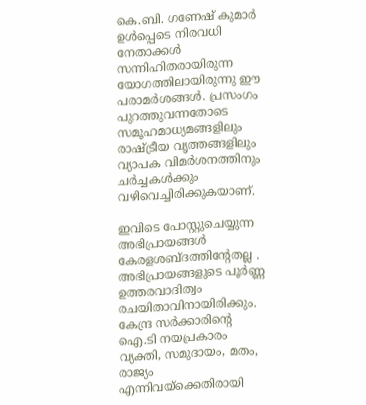കെ.ബി. ഗണേഷ് കുമാർ ഉൾപ്പെടെ നിരവധി നേതാക്കൾ സന്നിഹിതരായിരുന്ന യോഗത്തിലായിരുന്നു ഈ പരാമർശങ്ങൾ. പ്രസംഗം പുറത്തുവന്നതോടെ സമൂഹമാധ്യമങ്ങളിലും രാഷ്ട്രീയ വൃത്തങ്ങളിലും വ്യാപക വിമർശനത്തിനും ചർച്ചകൾക്കും വഴിവെച്ചിരിക്കുകയാണ്.

ഇവിടെ പോസ്റ്റുചെയ്യുന്ന അഭിപ്രായങ്ങള്‍ കേരളശബ്‌ദത്തിന്റേതല്ല . അഭിപ്രായങ്ങളുടെ പൂര്‍ണ്ണ ഉത്തരവാദിത്വം രചയിതാവിനായിരിക്കും. കേന്ദ്ര സർക്കാരിന്റെ ഐ.ടി നയപ്രകാരം വ്യക്തി, സമുദായം, മതം, രാജ്യം എന്നിവയ്ക്കെതിരായി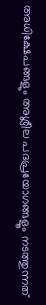അധിക്ഷേപങ്ങളും അശ്ലീല പദപ്രയോഗങ്ങളൂം നടത്തുന്നത്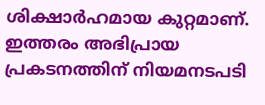ശിക്ഷാര്‍ഹമായ കുറ്റമാണ്. ഇത്തരം അഭിപ്രായ പ്രകടനത്തിന് നിയമനടപടി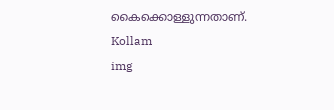കൈക്കൊള്ളുന്നതാണ്.
Kollam
img